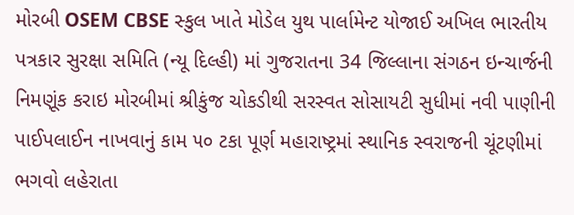મોરબી OSEM CBSE સ્કુલ ખાતે મોડેલ યુથ પાર્લામેન્ટ યોજાઈ અખિલ ભારતીય પત્રકાર સુરક્ષા સમિતિ (ન્યૂ દિલ્હી) માં ગુજરાતના 34 જિલ્લાના સંગઠન ઇન્ચાર્જની નિમણૂંક કરાઇ મોરબીમાં શ્રીકુંજ ચોકડીથી સરસ્વત સોસાયટી સુધીમાં નવી પાણીની પાઈપલાઈન નાખવાનું કામ ૫૦ ટકા પૂર્ણ મહારાષ્ટ્રમાં સ્થાનિક સ્વરાજની ચૂંટણીમાં ભગવો લહેરાતા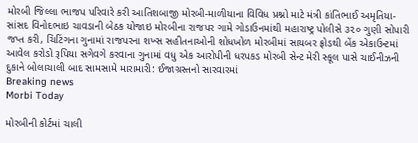મોરબી જિલ્લા ભાજપ પરિવારે કરી આતિશબાજી મોરબી-માળીયાના વિવિધ પ્રશ્નો માટે મંત્રી કાંતિભાઈ અમૃતિયા-સાંસદ વિનોદભાઇ ચાવડાની બેઠક યોજાઇ મોરબીના રાજપર ગામે ગોડાઉનમાંથી મહારાષ્ટ્ર પોલીસે ૩૨૦ ગુણી સોપારી જપ્ત કરી, ચિટિંગના ગુનામાં રાજપરના શખ્સ સહીતનાઓની શોધખોળ મોરબીમાં સાયબર ફ્રોડથી બેંક એકાઉન્ટમાં આવેલ કરોડો રૂપિયા સગેવગે કરવાના ગુનામાં વધુ એક આરોપીની ધરપકડ મોરબી સેન્ટ મેરી સ્કૂલ પાસે ચાઈનીઝની દુકાને બોલાચાલી બાદ સામસામે મારામારી: ઈજાગ્રસ્તનો સારવારમાં
Breaking news
Morbi Today

મોરબીની કોર્ટમાં ચાલી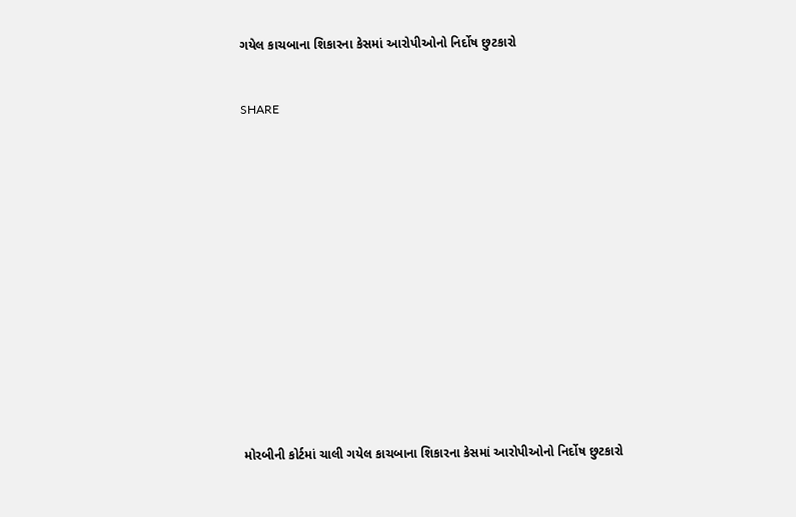ગયેલ કાચબાના શિકારના કેસમાં આરોપીઓનો નિર્દોષ છુટકારો


SHARE















મોરબીની કોર્ટમાં ચાલી ગયેલ કાચબાના શિકારના કેસમાં આરોપીઓનો નિર્દોષ છુટકારો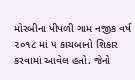મોરબીના પીપળી ગામ નજીક વર્ષ ૨૦૧૮ માં ૫ કાચબાનો શિકાર કરવામાં આવેલ હતો. જેનો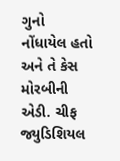ગુનો નોંધાયેલ હતો અને તે કેસ મોરબીની એડી. ચીફ જ્યુડિશિયલ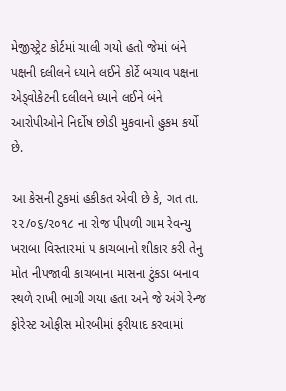મેજીસ્ટ્રેટ કોર્ટમાં ચાલી ગયો હતો જેમાં બંને પક્ષની દલીલને ધ્યાને લઈને કોર્ટે બચાવ પક્ષના એડ્વોકેટની દલીલને ધ્યાને લઈને બંને આરોપીઓને નિર્દોષ છોડી મુકવાનો હુકમ કર્યો છે.

આ કેસની ટુકમાં હકીકત એવી છે કે, ગત તા. ૨૨/૦૬/૨૦૧૮ ના રોજ પીપળી ગામ રેવન્યુ ખરાબા વિસ્તારમાં ૫ કાચબાનો શીકાર કરી તેનુ મોત નીપજાવી કાચબાના માસના ટુંકડા બનાવ સ્થળે રાખી ભાગી ગયા હતા અને જે અંગે રેન્જ ફોરેસ્ટ ઓફીસ મોરબીમાં ફરીયાદ કરવામાં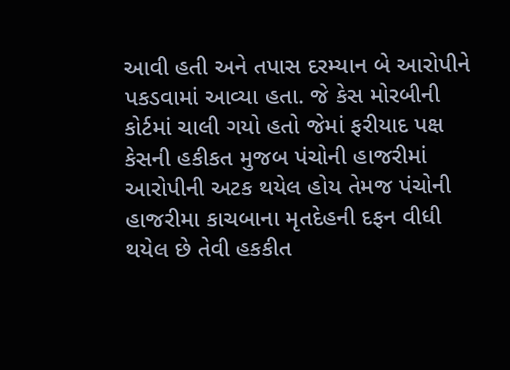આવી હતી અને તપાસ દરમ્યાન બે આરોપીને પકડવામાં આવ્યા હતા. જે કેસ મોરબીની કોર્ટમાં ચાલી ગયો હતો જેમાં ફરીયાદ પક્ષ કેસની હકીકત મુજબ પંચોની હાજરીમાં આરોપીની અટક થયેલ હોય તેમજ પંચોની હાજરીમા કાચબાના મૃતદેહની દફન વીધી થયેલ છે તેવી હકકીત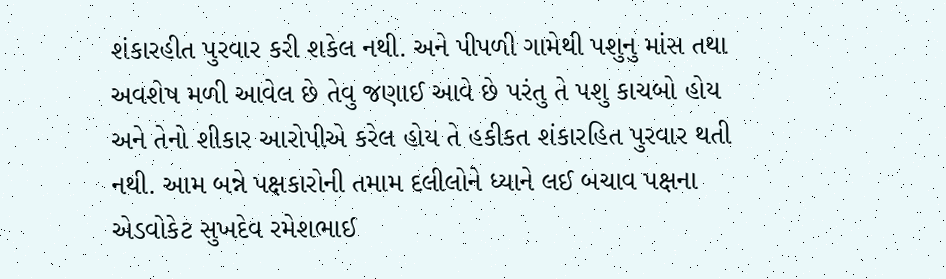શંકારહીત પુરવાર કરી શકેલ નથી. અને પીપળી ગામેથી પશુનુ માંસ તથા અવશેષ મળી આવેલ છે તેવુ જણાઈ આવે છે પરંતુ તે પશુ કાચબો હોય અને તેનો શીકાર આરોપીએ કરેલ હોય તે હકીકત શંકારહિત પુરવાર થતી નથી. આમ બન્ને પક્ષકારોની તમામ દલીલોને ધ્યાને લઈ બચાવ પક્ષના એડવોકેટ સુખદેવ રમેશભાઈ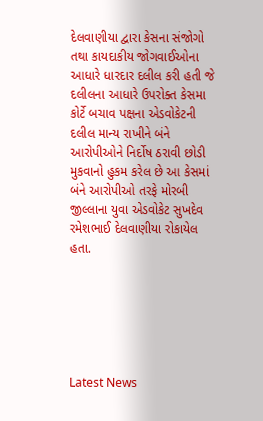દેલવાણીયા દ્વારા કેસના સંજોગો તથા કાયદાકીય જોગવાઈઓના આધારે ધારદાર દલીલ કરી હતી જે દલીલના આધારે ઉપરોક્ત કેસમા કોર્ટે બચાવ પક્ષના એડવોકેટની દલીલ માન્ય રાખીને બંને આરોપીઓને નિર્દોષ ઠરાવી છોડી મુકવાનો હુકમ કરેલ છે આ કેસમાં બંને આરોપીઓ તરફે મોરબી જીલ્લાના યુવા એડવોકેટ સુખદેવ રમેશભાઈ દેલવાણીયા રોકાયેલ હતા.






Latest News